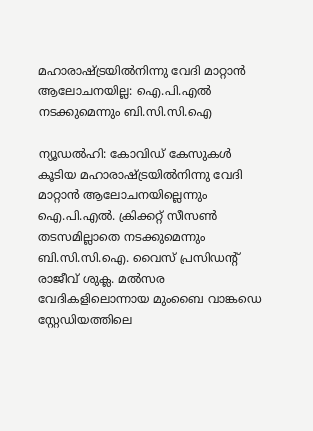മഹാരാഷ്ട്രയില്‍നിന്നു വേദി മാറ്റാന്‍ ആലോചനയില്ല: ഐ.പി.എല്‍ നടക്കുമെന്നും ബി.സി.സി.ഐ

ന്യൂഡല്‍ഹി: കോവിഡ് കേസുകള്‍ കൂടിയ മഹാരാഷ്ട്രയില്‍നിന്നു വേദി മാറ്റാന്‍ ആലോചനയില്ലെന്നും ഐ.പി.എല്‍. ക്രിക്കറ്റ് സീസണ്‍ തടസമില്ലാതെ നടക്കുമെന്നും ബി.സി.സി.ഐ. വൈസ് പ്രസിഡന്റ് രാജീവ് ശുക്ല. മല്‍സര വേദികളിലൊന്നായ മുംബൈ വാങ്കഡെ സ്റ്റേഡിയത്തിലെ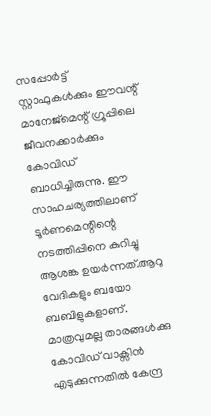സപ്പോര്‍ട്ട് സ്റ്റാഫുകള്‍ക്കും ഈവന്റ് മാനേജ്മെന്റ് ഗ്രൂപ്പിലെ ജീവനക്കാര്‍ക്കും കോവിഡ് ബാധിച്ചിരുന്നു. ഈ സാഹചര്യത്തിലാണ് ടൂര്‍ണമെന്റിന്റെ നടത്തിപ്പിനെ കുറിച്ചു ആശങ്ക ഉയര്‍ന്നത്.ആറു വേദികളും ബയോ ബബിളുകളാണ്. മാത്രവുമല്ല താരങ്ങള്‍ക്കു കോവിഡ് വാക്സിന്‍ എടുക്കുന്നതില്‍ കേന്ദ്ര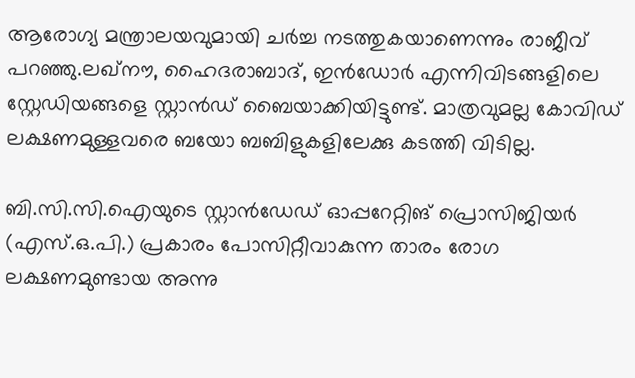ആരോഗ്യ മന്ത്രാലയവുമായി ചര്‍ച്ച നടത്തുകയാണെന്നും രാജീവ് പറഞ്ഞു.ലഖ്നൗ, ഹൈദരാബാദ്, ഇന്‍ഡോര്‍ എന്നിവിടങ്ങളിലെ സ്റ്റേഡിയങ്ങളെ സ്റ്റാന്‍ഡ് ബൈയാക്കിയിട്ടുണ്ട്. മാത്രവുമല്ല കോവിഡ് ലക്ഷണമുള്ളവരെ ബയോ ബബിളുകളിലേക്കു കടത്തി വിടില്ല.

ബി.സി.സി.ഐയുടെ സ്റ്റാന്‍ഡേഡ് ഓപ്പറേറ്റിങ് പ്രൊസിജിയര്‍ (എസ്.ഒ.പി.) പ്രകാരം പോസിറ്റീവാകുന്ന താരം രോഗ ലക്ഷണമുണ്ടായ അന്നു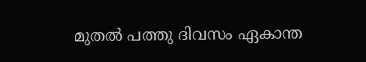മുതല്‍ പത്തു ദിവസം ഏകാന്ത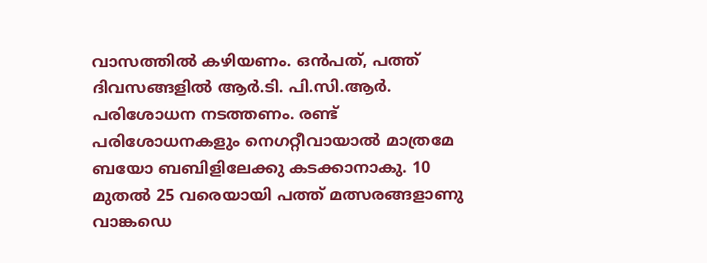വാസത്തില്‍ കഴിയണം. ഒന്‍പത്, പത്ത് ദിവസങ്ങളില്‍ ആര്‍.ടി. പി.സി.ആര്‍. പരിശോധന നടത്തണം. രണ്ട് പരിശോധനകളും നെഗറ്റീവായാല്‍ മാത്രമേ ബയോ ബബിളിലേക്കു കടക്കാനാകു. 10 മുതല്‍ 25 വരെയായി പത്ത് മത്സരങ്ങളാണു വാങ്കഡെ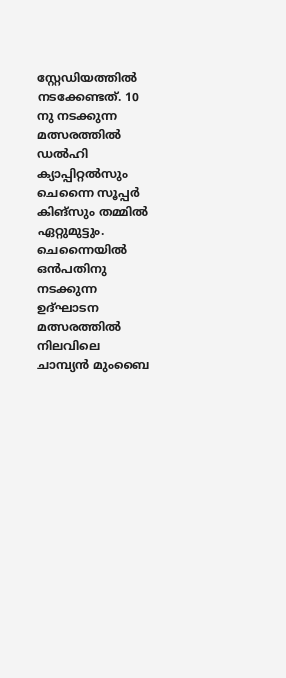സ്റ്റേഡിയത്തില്‍ നടക്കേണ്ടത്. 10 നു നടക്കുന്ന മത്സരത്തില്‍ ഡല്‍ഹി ക്യാപ്പിറ്റല്‍സും ചെന്നൈ സൂപ്പര്‍ കിങ്സും തമ്മില്‍ ഏറ്റുമുട്ടും. ചെന്നൈയില്‍ ഒന്‍പതിനു നടക്കുന്ന ഉദ്ഘാടന മത്സരത്തില്‍ നിലവിലെ ചാമ്പ്യന്‍ മുംബൈ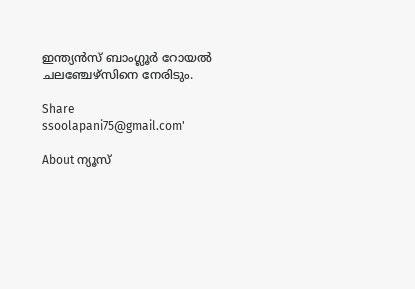ഇന്ത്യന്‍സ് ബാംഗ്ലൂര്‍ റോയല്‍ ചലഞ്ചേഴ്സിനെ നേരിടും.

Share
ssoolapani75@gmail.com'

About ന്യൂസ്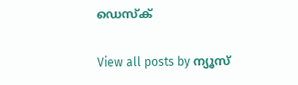ഡെസ്ക്

View all posts by ന്യൂസ്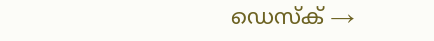ഡെസ്ക് →